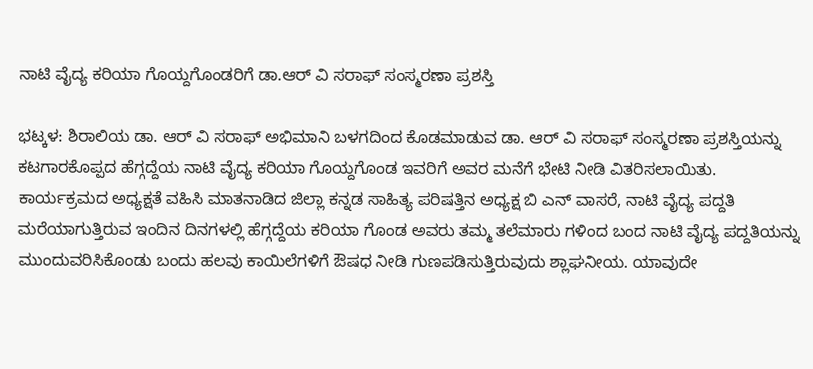ನಾಟಿ ವೈದ್ಯ ಕರಿಯಾ ಗೊಯ್ದಗೊಂಡರಿಗೆ ಡಾ.ಆರ್ ವಿ ಸರಾಫ್ ಸಂಸ್ಮರಣಾ ಪ್ರಶಸ್ತಿ

ಭಟ್ಕಳ: ಶಿರಾಲಿಯ ಡಾ. ಆರ್ ವಿ ಸರಾಫ್ ಅಭಿಮಾನಿ ಬಳಗದಿಂದ ಕೊಡಮಾಡುವ ಡಾ. ಆರ್ ವಿ ಸರಾಫ್ ಸಂಸ್ಮರಣಾ ಪ್ರಶಸ್ತಿಯನ್ನು ಕಟಗಾರಕೊಪ್ಪದ ಹೆಗ್ಗದ್ದೆಯ ನಾಟಿ ವೈದ್ಯ ಕರಿಯಾ ಗೊಯ್ದಗೊಂಡ ಇವರಿಗೆ ಅವರ ಮನೆಗೆ ಭೇಟಿ ನೀಡಿ ವಿತರಿಸಲಾಯಿತು.
ಕಾರ್ಯಕ್ರಮದ ಅಧ್ಯಕ್ಷತೆ ವಹಿಸಿ ಮಾತನಾಡಿದ ಜಿಲ್ಲಾ ಕನ್ನಡ ಸಾಹಿತ್ಯ ಪರಿಷತ್ತಿನ ಅಧ್ಯಕ್ಷ ಬಿ ಎನ್ ವಾಸರೆ, ನಾಟಿ ವೈದ್ಯ ಪದ್ದತಿ ಮರೆಯಾಗುತ್ತಿರುವ ಇಂದಿನ ದಿನಗಳಲ್ಲಿ ಹೆಗ್ಗದ್ದೆಯ ಕರಿಯಾ ಗೊಂಡ ಅವರು ತಮ್ಮ ತಲೆಮಾರು ಗಳಿಂದ ಬಂದ ನಾಟಿ ವೈದ್ಯ ಪದ್ದತಿಯನ್ನು ಮುಂದುವರಿಸಿಕೊಂಡು ಬಂದು ಹಲವು ಕಾಯಿಲೆಗಳಿಗೆ ಔಷಧ ನೀಡಿ ಗುಣಪಡಿಸುತ್ತಿರುವುದು ಶ್ಲಾಘನೀಯ. ಯಾವುದೇ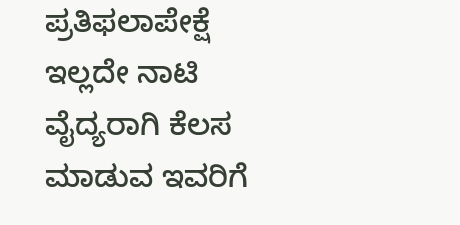ಪ್ರತಿಫಲಾಪೇಕ್ಷೆ ಇಲ್ಲದೇ ನಾಟಿ ವೈದ್ಯರಾಗಿ ಕೆಲಸ ಮಾಡುವ ಇವರಿಗೆ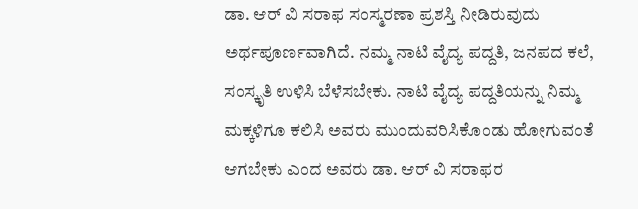ಡಾ. ಆರ್ ವಿ ಸರಾಫ ಸಂಸ್ಮರಣಾ ಪ್ರಶಸ್ತಿ ನೀಡಿರುವುದು ಅರ್ಥಪೂರ್ಣವಾಗಿದೆ. ನಮ್ಮ ನಾಟಿ ವೈದ್ಯ ಪದ್ದತಿ, ಜನಪದ ಕಲೆ, ಸಂಸ್ಕೃತಿ ಉಳಿಸಿ ಬೆಳೆಸಬೇಕು. ನಾಟಿ ವೈದ್ಯ ಪದ್ದತಿಯನ್ನು ನಿಮ್ಮ ಮಕ್ಕಳಿಗೂ ಕಲಿಸಿ ಅವರು ಮುಂದುವರಿಸಿಕೊಂಡು ಹೋಗುವಂತೆ ಆಗಬೇಕು ಎಂದ ಅವರು ಡಾ. ಆರ್ ವಿ ಸರಾಫರ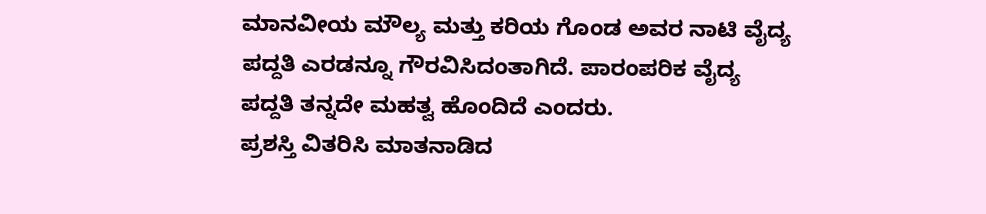ಮಾನವೀಯ ಮೌಲ್ಯ ಮತ್ತು ಕರಿಯ ಗೊಂಡ ಅವರ ನಾಟಿ ವೈದ್ಯ ಪದ್ದತಿ ಎರಡನ್ನೂ ಗೌರವಿಸಿದಂತಾಗಿದೆ. ಪಾರಂಪರಿಕ ವೈದ್ಯ ಪದ್ದತಿ ತನ್ನದೇ ಮಹತ್ವ ಹೊಂದಿದೆ ಎಂದರು.
ಪ್ರಶಸ್ತಿ ವಿತರಿಸಿ ಮಾತನಾಡಿದ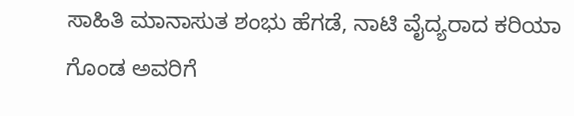ಸಾಹಿತಿ ಮಾನಾಸುತ ಶಂಭು ಹೆಗಡೆ, ನಾಟಿ ವೈದ್ಯರಾದ ಕರಿಯಾ ಗೊಂಡ ಅವರಿಗೆ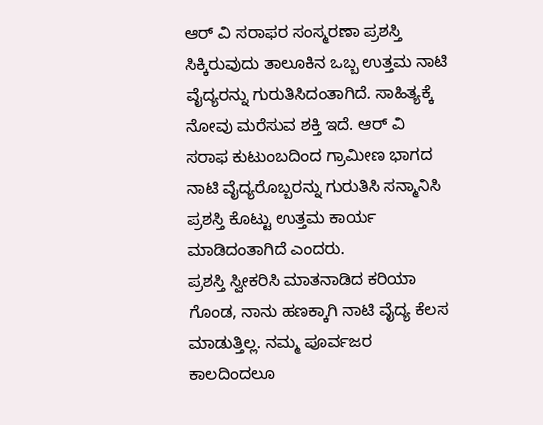ಆರ್ ವಿ ಸರಾಫರ ಸಂಸ್ಮರಣಾ ಪ್ರಶಸ್ತಿ ಸಿಕ್ಕಿರುವುದು ತಾಲೂಕಿನ ಒಬ್ಬ ಉತ್ತಮ ನಾಟಿ ವೈದ್ಯರನ್ನು ಗುರುತಿಸಿದಂತಾಗಿದೆ. ಸಾಹಿತ್ಯಕ್ಕೆ ನೋವು ಮರೆಸುವ ಶಕ್ತಿ ಇದೆ. ಆರ್ ವಿ ಸರಾಫ ಕುಟುಂಬದಿಂದ ಗ್ರಾಮೀಣ ಭಾಗದ ನಾಟಿ ವೈದ್ಯರೊಬ್ಬರನ್ನು ಗುರುತಿಸಿ ಸನ್ಮಾನಿಸಿ ಪ್ರಶಸ್ತಿ ಕೊಟ್ಟು ಉತ್ತಮ ಕಾರ್ಯ ಮಾಡಿದಂತಾಗಿದೆ ಎಂದರು.
ಪ್ರಶಸ್ತಿ ಸ್ವೀಕರಿಸಿ ಮಾತನಾಡಿದ ಕರಿಯಾ ಗೊಂಡ, ನಾನು ಹಣಕ್ಕಾಗಿ ನಾಟಿ ವೈದ್ಯ ಕೆಲಸ ಮಾಡುತ್ತಿಲ್ಲ. ನಮ್ಮ ಪೂರ್ವಜರ ಕಾಲದಿಂದಲೂ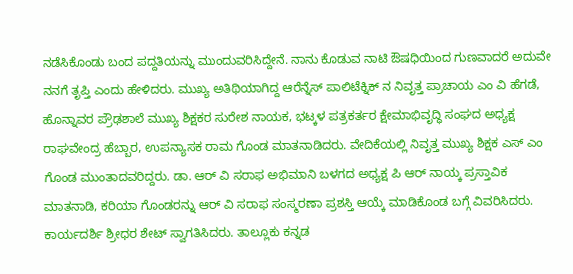ನಡೆಸಿಕೊಂಡು ಬಂದ ಪದ್ದತಿಯನ್ನು ಮುಂದುವರಿಸಿದ್ದೇನೆ. ನಾನು ಕೊಡುವ ನಾಟಿ ಔಷಧಿಯಿಂದ ಗುಣವಾದರೆ ಅದುವೇ ನನಗೆ ತೃಪ್ತಿ ಎಂದು ಹೇಳಿದರು. ಮುಖ್ಯ ಅತಿಥಿಯಾಗಿದ್ದ ಆರೆನ್ನೆಸ್ ಪಾಲಿಟೆಕ್ನಿಕ್ ನ ನಿವೃತ್ತ ಪ್ರಾಚಾಯ ಎಂ ವಿ ಹೆಗಡೆ, ಹೊನ್ನಾವರ ಪ್ರೌಢಶಾಲೆ ಮುಖ್ಯ ಶಿಕ್ಷಕರ ಸುರೇಶ ನಾಯಕ, ಭಟ್ಕಳ ಪತ್ರಕರ್ತರ ಕ್ಷೇಮಾಭಿವೃದ್ಧಿ ಸಂಘದ ಅಧ್ಯಕ್ಷ ರಾಘವೇಂದ್ರ ಹೆಬ್ಬಾರ, ಉಪನ್ಯಾಸಕ ರಾಮ ಗೊಂಡ ಮಾತನಾಡಿದರು. ವೇದಿಕೆಯಲ್ಲಿ ನಿವೃತ್ತ ಮುಖ್ಯ ಶಿಕ್ಷಕ ಎಸ್ ಎಂ ಗೊಂಡ ಮುಂತಾದವರಿದ್ದರು. ಡಾ. ಆರ್ ವಿ ಸರಾಫ ಅಭಿಮಾನಿ ಬಳಗದ ಅಧ್ಯಕ್ಷ ಪಿ ಆರ್ ನಾಯ್ಕ ಪ್ರಸ್ತಾವಿಕ ಮಾತನಾಡಿ, ಕರಿಯಾ ಗೊಂಡರನ್ನು ಆರ್ ವಿ ಸರಾಫ ಸಂಸ್ಮರಣಾ ಪ್ರಶಸ್ತಿ ಆಯ್ಕೆ ಮಾಡಿಕೊಂಡ ಬಗ್ಗೆ ವಿವರಿಸಿದರು.
ಕಾರ್ಯದರ್ಶಿ ಶ್ರೀಧರ ಶೇಟ್ ಸ್ವಾಗತಿಸಿದರು. ತಾಲ್ಲೂಕು ಕನ್ನಡ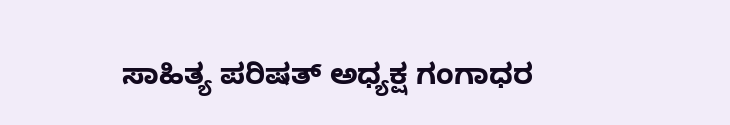ಸಾಹಿತ್ಯ ಪರಿಷತ್ ಅಧ್ಯಕ್ಷ ಗಂಗಾಧರ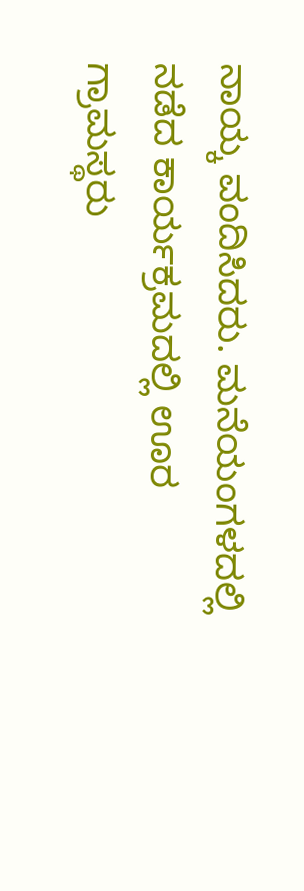ನಾಯ್ಕ ವಂದಿಸಿದರು. ಮನೆಯಂಗಳದಲ್ಲಿ ನಡೆದ ಕಾರ್ಯಕ್ರಮದಲ್ಲಿ ಊರ ಗ್ರಾಮಸ್ಥರು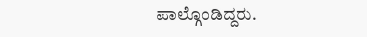ಪಾಲ್ಗೊಂಡಿದ್ದರು.